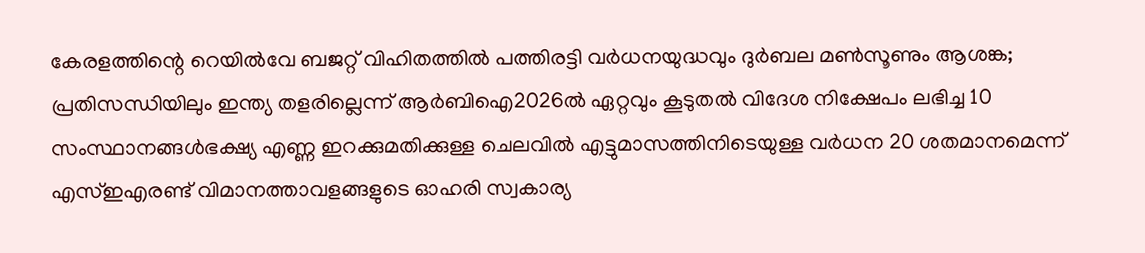കേരളത്തിന്റെ റെയിൽവേ ബജറ്റ് വിഹിതത്തിൽ പത്തിരട്ടി വർധനയുദ്ധവും ദുർബല മൺസൂണും ആശങ്ക; പ്രതിസന്ധിയിലും ഇന്ത്യ തളരില്ലെന്ന് ആർബിഐ2026ൽ ഏറ്റവും കൂടുതല്‍ വിദേശ നിക്ഷേപം ലഭിച്ച 10 സംസ്ഥാനങ്ങൾഭക്ഷ്യ എണ്ണ ഇറക്കുമതിക്കുള്ള ചെലവിൽ എട്ടുമാസത്തിനിടെയുള്ള വർധന 20 ശതമാനമെന്ന് എസ്ഇഎരണ്ട് വിമാനത്താവളങ്ങളുടെ ഓഹരി സ്വകാര്യ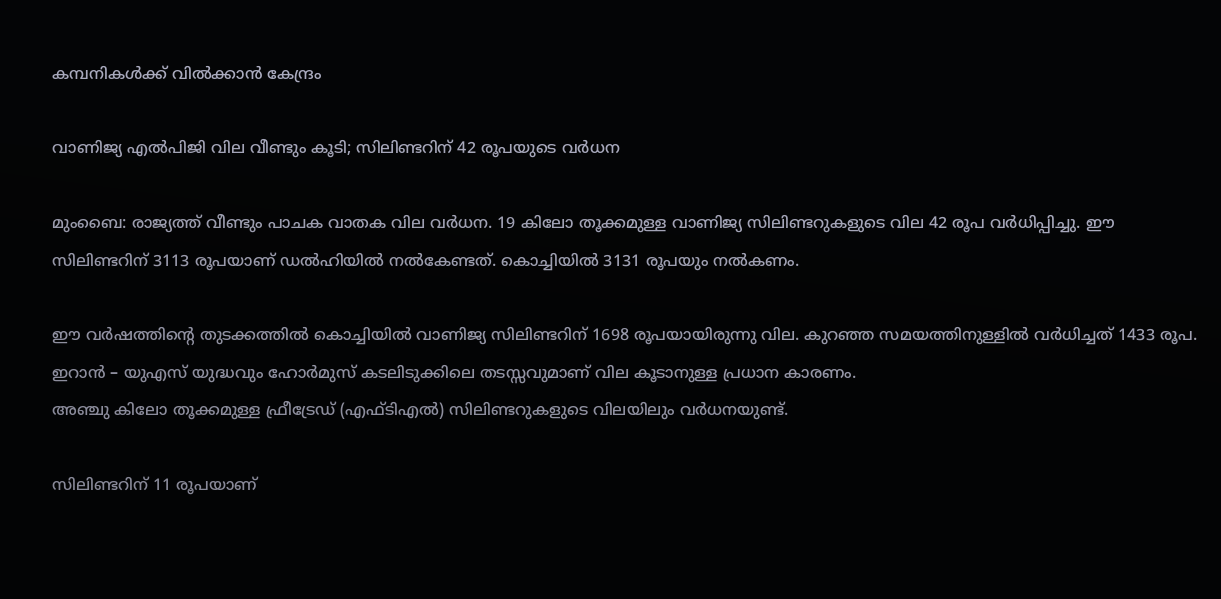കമ്പനികൾക്ക് വിൽക്കാൻ കേന്ദ്രം

വാണിജ്യ എൽപിജി വില വീണ്ടും കൂടി; സിലിണ്ടറിന് 42 രൂപയുടെ വർധന

മുംബൈ: രാജ്യത്ത് വീണ്ടും പാചക വാതക വില വർധന. 19 കിലോ തൂക്കമുള്ള വാണിജ്യ സിലിണ്ടറുകളുടെ വില 42 രൂപ വർധിപ്പിച്ചു. ഈ സിലിണ്ടറിന് 3113 രൂപയാണ് ഡൽഹിയിൽ നൽകേണ്ടത്. കൊച്ചിയിൽ 3131 രൂപയും നൽകണം.

ഈ വർഷത്തിന്റെ തുടക്കത്തിൽ കൊച്ചിയിൽ വാണിജ്യ സിലിണ്ടറിന് 1698 രൂപയായിരുന്നു വില. കുറഞ്ഞ സമയത്തിനുള്ളിൽ വർധിച്ചത് 1433 രൂപ. ഇറാൻ – യുഎസ് യുദ്ധവും ഹോർമുസ് കടലിടുക്കിലെ തടസ്സവുമാണ് വില കൂടാനുള്ള പ്രധാന കാരണം.
അഞ്ചു കിലോ തൂക്കമുള്ള ഫ്രീട്രേഡ് (എഫ്ടിഎൽ) സിലിണ്ടറുകളുടെ വിലയിലും വർധനയുണ്ട്.

സിലിണ്ടറിന് 11 രൂപയാണ്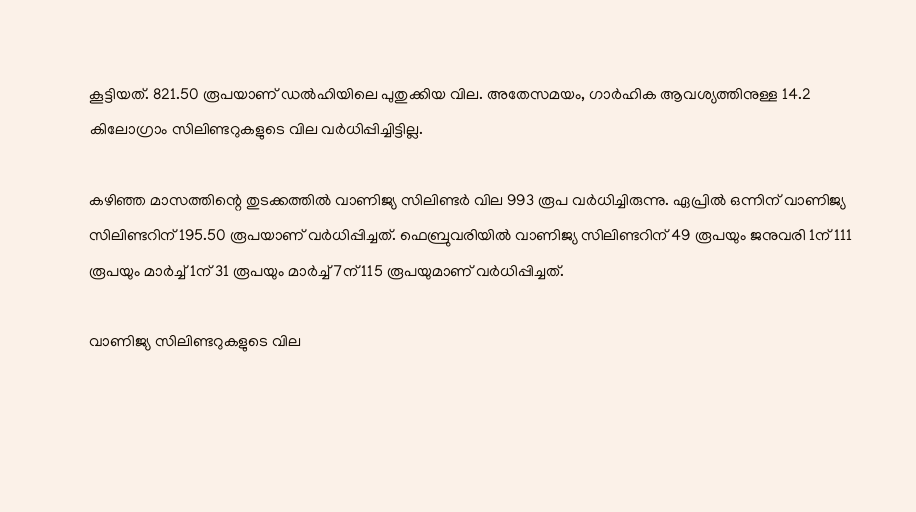കൂട്ടിയത്. 821.50 രൂപയാണ് ഡൽഹിയിലെ പുതുക്കിയ വില. അതേസമയം, ഗാർഹിക ആവശ്യത്തിനുള്ള 14.2 കിലോഗ്രാം സിലിണ്ടറുകളുടെ വില വർധിപ്പിച്ചിട്ടില്ല.

കഴിഞ്ഞ മാസത്തിന്റെ തുടക്കത്തിൽ വാണിജ്യ സിലിണ്ടർ വില 993 രൂപ വർധിച്ചിരുന്നു. ഏപ്രിൽ ഒന്നിന് വാണിജ്യ സിലിണ്ടറിന് 195.50 രൂപയാണ് വർധിപ്പിച്ചത്. ഫെബ്രുവരിയിൽ വാണിജ്യ സിലിണ്ടറിന് 49 രൂപയും ജനുവരി 1ന് 111 രൂപയും മാർച്ച് 1ന് 31 രൂപയും മാർച്ച് 7ന് 115 രൂപയുമാണ് വർധിപ്പിച്ചത്.

വാണിജ്യ സിലിണ്ടറുകളുടെ വില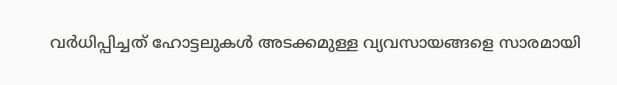വർധിപ്പിച്ചത് ഹോട്ടലുകൾ അടക്കമുള്ള വ്യവസായങ്ങളെ സാരമായി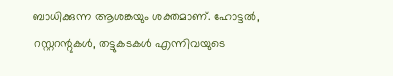ബാധിക്കുന്ന ആശങ്കയും ശക്തമാണ്. ഹോട്ടൽ, റസ്റ്ററന്റുകൾ, തട്ടുകടകൾ എന്നിവയുടെ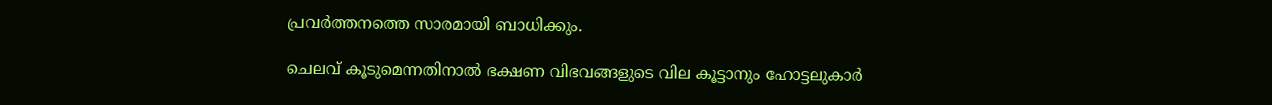പ്രവർത്തനത്തെ സാരമായി ബാധിക്കും.

ചെലവ് കൂടുമെന്നതിനാൽ ഭക്ഷണ വിഭവങ്ങളുടെ വില കൂട്ടാനും ഹോട്ടലുകാർ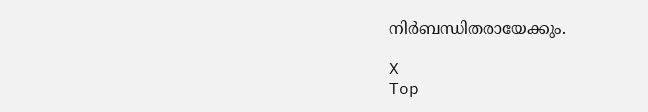നിർബന്ധിതരായേക്കും.

X
Top